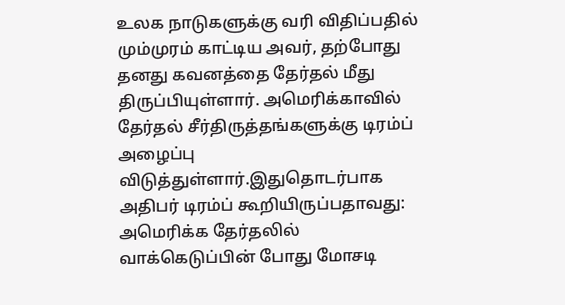உலக நாடுகளுக்கு வரி விதிப்பதில் மும்முரம் காட்டிய அவர், தற்போது தனது கவனத்தை தேர்தல் மீது திருப்பியுள்ளார். அமெரிக்காவில் தேர்தல் சீர்திருத்தங்களுக்கு டிரம்ப் அழைப்பு விடுத்துள்ளார்.இதுதொடர்பாக அதிபர் டிரம்ப் கூறியிருப்பதாவது: அமெரிக்க தேர்தலில் வாக்கெடுப்பின் போது மோசடி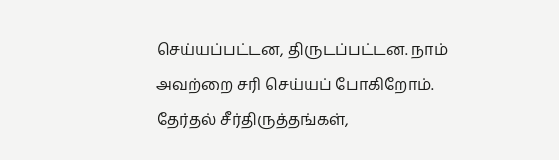செய்யப்பட்டன, திருடப்பட்டன. நாம் அவற்றை சரி செய்யப் போகிறோம். தேர்தல் சீர்திருத்தங்கள்,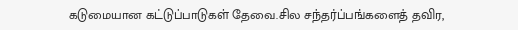கடுமையான கட்டுப்பாடுகள் தேவை.சில சந்தர்ப்பங்களைத் தவிர,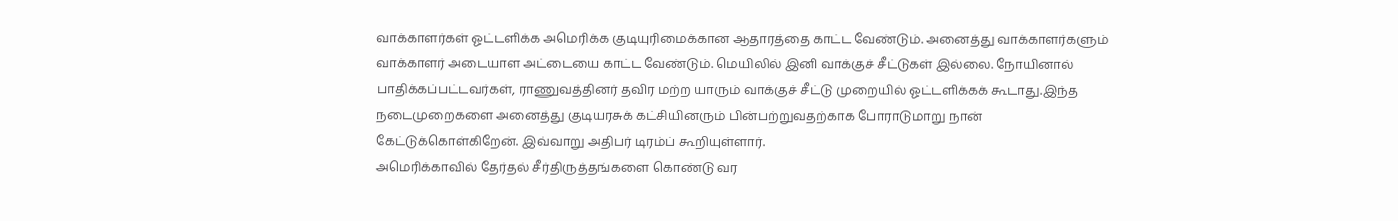வாக்காளர்கள் ஓட்டளிக்க அமெரிக்க குடியுரிமைக்கான ஆதாரத்தை காட்ட வேண்டும். அனைத்து வாக்காளர்களும் வாக்காளர் அடையாள அட்டையை காட்ட வேண்டும். மெயிலில் இனி வாக்குச் சீட்டுகள் இல்லை. நோயினால் பாதிக்கப்பட்டவர்கள், ராணுவத்தினர் தவிர மற்ற யாரும் வாக்குச் சீட்டு முறையில் ஓட்டளிக்கக் கூடாது.இந்த நடைமுறைகளை அனைத்து குடியரசுக் கட்சியினரும் பின்பற்றுவதற்காக போராடுமாறு நான் கேட்டுக்கொள்கிறேன். இவ்வாறு அதிபர் டிரம்ப் கூறியுள்ளார்.
அமெரிக்காவில் தேர்தல் சீர்திருத்தங்களை கொண்டு வர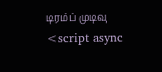டிரம்ப் முடிவு
<script async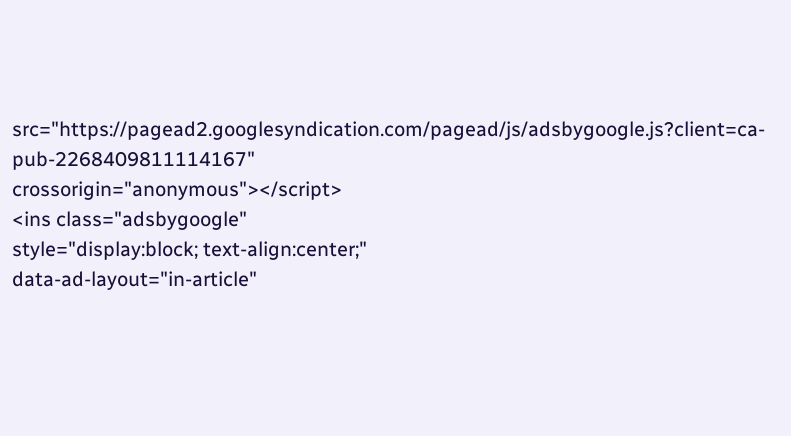src="https://pagead2.googlesyndication.com/pagead/js/adsbygoogle.js?client=ca-pub-2268409811114167"
crossorigin="anonymous"></script>
<ins class="adsbygoogle"
style="display:block; text-align:center;"
data-ad-layout="in-article"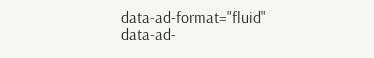data-ad-format="fluid"
data-ad-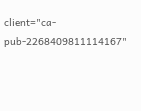client="ca-pub-2268409811114167"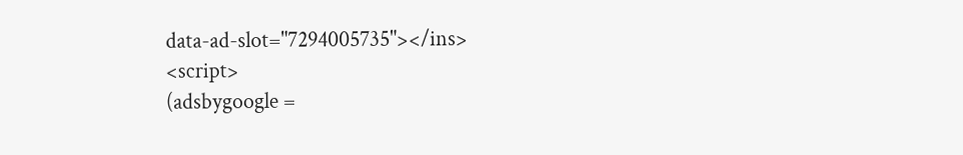data-ad-slot="7294005735"></ins>
<script>
(adsbygoogle =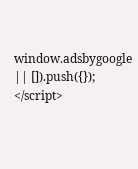window.adsbygoogle || []).push({});
</script>